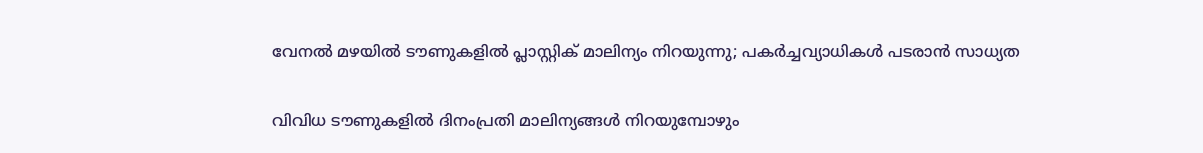വേനല്‍ മഴയില്‍ ടൗണുകളില്‍ പ്ലാസ്റ്റിക് മാലിന്യം നിറയുന്നു; പകര്‍ച്ചവ്യാധികള്‍ പടരാന്‍ സാധ്യത

വിവിധ ടൗണുകളില്‍ ദിനംപ്രതി മാലിന്യങ്ങള്‍ നിറയുമ്പോഴും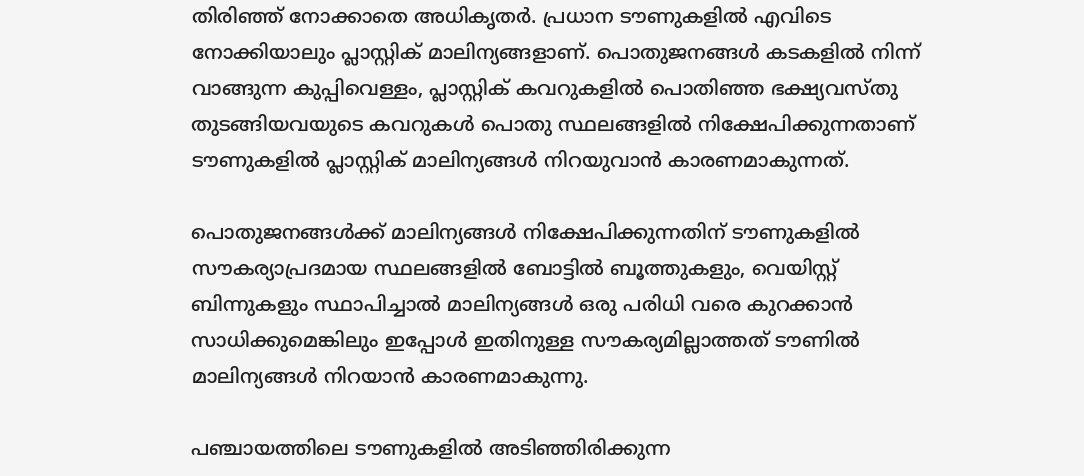തിരിഞ്ഞ് നോക്കാതെ അധികൃതര്‍. പ്രധാന ടൗണുകളില്‍ എവിടെ നോക്കിയാലും പ്ലാസ്റ്റിക് മാലിന്യങ്ങളാണ്. പൊതുജനങ്ങള്‍ കടകളില്‍ നിന്ന് വാങ്ങുന്ന കുപ്പിവെള്ളം, പ്ലാസ്റ്റിക് കവറുകളില്‍ പൊതിഞ്ഞ ഭക്ഷ്യവസ്തു തുടങ്ങിയവയുടെ കവറുകള്‍ പൊതു സ്ഥലങ്ങളില്‍ നിക്ഷേപിക്കുന്നതാണ് ടൗണുകളില്‍ പ്ലാസ്റ്റിക് മാലിന്യങ്ങള്‍ നിറയുവാന്‍ കാരണമാകുന്നത്.

പൊതുജനങ്ങള്‍ക്ക് മാലിന്യങ്ങള്‍ നിക്ഷേപിക്കുന്നതിന് ടൗണുകളില്‍ സൗകര്യാപ്രദമായ സ്ഥലങ്ങളില്‍ ബോട്ടില്‍ ബൂത്തുകളും, വെയിസ്റ്റ് ബിന്നുകളും സ്ഥാപിച്ചാല്‍ മാലിന്യങ്ങള്‍ ഒരു പരിധി വരെ കുറക്കാന്‍ സാധിക്കുമെങ്കിലും ഇപ്പോള്‍ ഇതിനുള്ള സൗകര്യമില്ലാത്തത് ടൗണില്‍ മാലിന്യങ്ങള്‍ നിറയാന്‍ കാരണമാകുന്നു.

പഞ്ചായത്തിലെ ടൗണുകളില്‍ അടിഞ്ഞിരിക്കുന്ന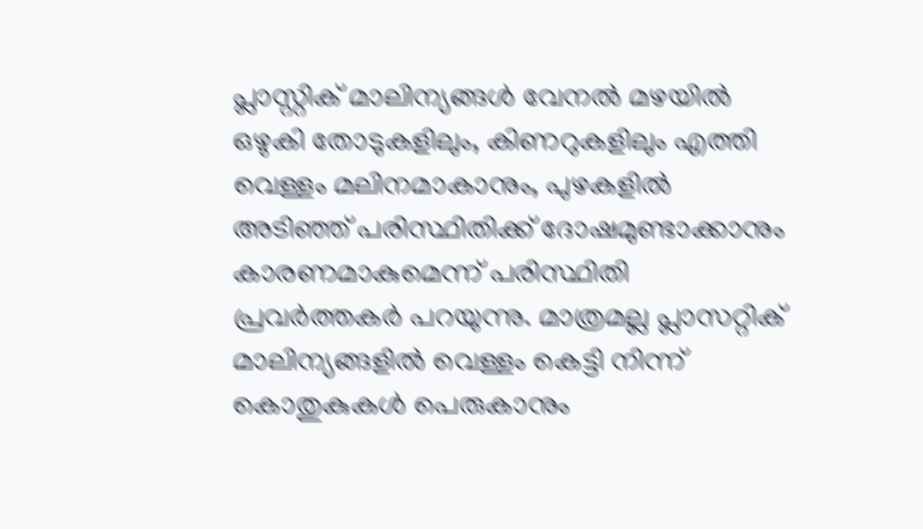പ്ലാസ്റ്റിക് മാലിന്യങ്ങള്‍ വേനല്‍ മഴയില്‍ ഒഴുകി തോടുകളിലും, കിണറുകളിലും എത്തി വെള്ളം മലിനമാകാനും, പുഴകളില്‍ അടിഞ്ഞ് പരിസ്ഥിതിക്ക് ദോഷമുണ്ടാക്കാനും കാരണമാകുമെന്ന് പരിസ്ഥിതി പ്രവര്‍ത്തകര്‍ പറയുന്നു. മാത്രമല്ല പ്ലാസറ്റിക് മാലിന്യങ്ങളില്‍ വെള്ളം കെട്ടി നിന്ന് കൊതുകുകള്‍ പെരുകാനും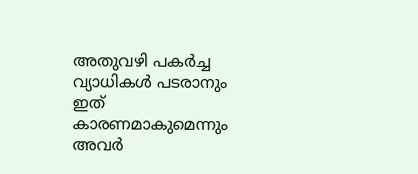അതുവഴി പകര്‍ച്ച വ്യാധികള്‍ പടരാനും ഇത് കാരണമാകുമെന്നും അവര്‍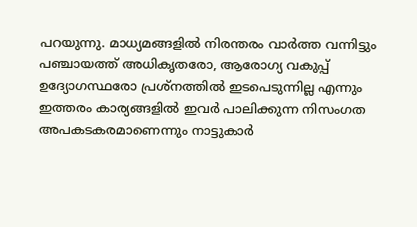പറയുന്നു. മാധ്യമങ്ങളില്‍ നിരന്തരം വാര്‍ത്ത വന്നിട്ടും പഞ്ചായത്ത് അധികൃതരോ, ആരോഗ്യ വകുപ്പ് ഉദ്യോഗസ്ഥരോ പ്രശ്നത്തില്‍ ഇടപെടുന്നില്ല എന്നും ഇത്തരം കാര്യങ്ങളില്‍ ഇവര്‍ പാലിക്കുന്ന നിസംഗത അപകടകരമാണെന്നും നാട്ടുകാര്‍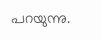പറയുന്നു.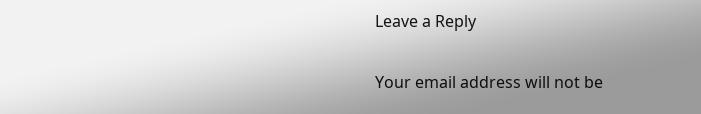Leave a Reply

Your email address will not be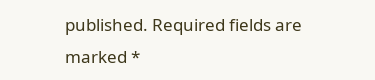published. Required fields are marked *